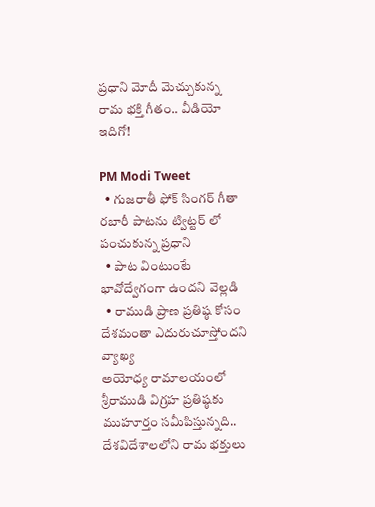ప్రధాని మోదీ మెచ్చుకున్న రామ భక్తి గీతం.. వీడియో ఇదిగో!

PM Modi Tweet
  • గుజరాతీ ఫోక్ సింగర్ గీతా రబారీ పాటను ట్విట్టర్ లో పంచుకున్న ప్రధాని
  • పాట వింటుంటే భావోద్వేగంగా ఉందని వెల్లడి
  • రాముడి ప్రాణ ప్రతిష్ఠ కోసం దేశమంతా ఎదురుచూస్తోందని వ్యాఖ్య
అయోధ్య రామాలయంలో శ్రీరాముడి విగ్రహ ప్రతిష్ఠకు ముహూర్తం సమీపిస్తున్నది.. దేశవిదేశాలలోని రామ భక్తులు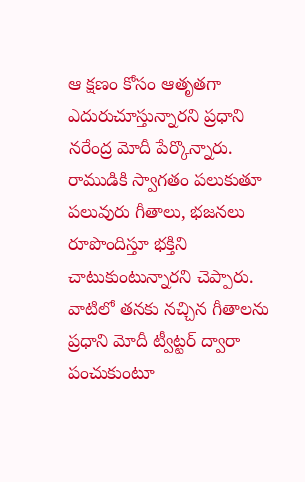ఆ క్షణం కోసం ఆతృతగా ఎదురుచూస్తున్నారని ప్రధాని నరేంద్ర మోదీ పేర్కొన్నారు. రాముడికి స్వాగతం పలుకుతూ పలువురు గీతాలు, భజనలు రూపొందిస్తూ భక్తిని చాటుకుంటున్నారని చెప్పారు. వాటిలో తనకు నచ్చిన గీతాలను ప్రధాని మోదీ ట్వీట్టర్ ద్వారా పంచుకుంటూ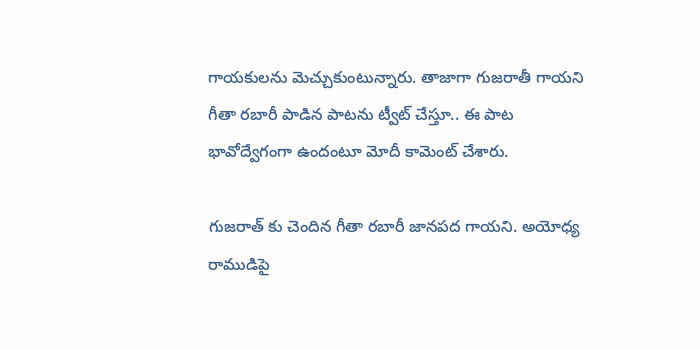గాయకులను మెచ్చుకుంటున్నారు. తాజాగా గుజరాతీ గాయని గీతా రబారీ పాడిన పాటను ట్వీట్ చేస్తూ.. ఈ పాట భావోద్వేగంగా ఉందంటూ మోదీ కామెంట్ చేశారు.

గుజరాత్ కు చెందిన గీతా రబారీ జానపద గాయని. అయోధ్య రాముడిపై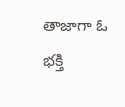తాజాగా ఓ భక్తి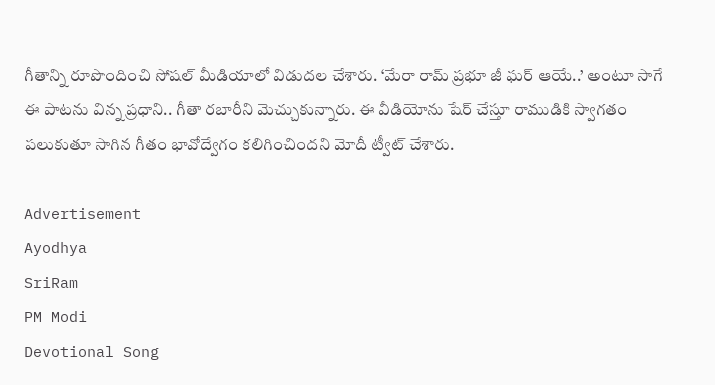గీతాన్ని రూపొందించి సోషల్ మీడియాలో విడుదల చేశారు. ‘మేరా రామ్ ప్రభూ జీ ఘర్ ఆయే..’ అంటూ సాగే ఈ పాటను విన్న ప్రధాని.. గీతా రబారీని మెచ్చుకున్నారు. ఈ వీడియోను షేర్ చేస్తూ రాముడికి స్వాగతం పలుకుతూ సాగిన గీతం భావోద్వేగం కలిగించిందని మోదీ ట్వీట్ చేశారు.

Advertisement
Ayodhya
SriRam
PM Modi
Devotional Song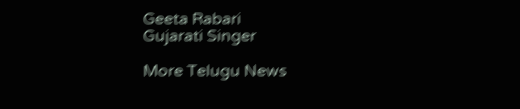Geeta Rabari
Gujarati Singer

More Telugu News